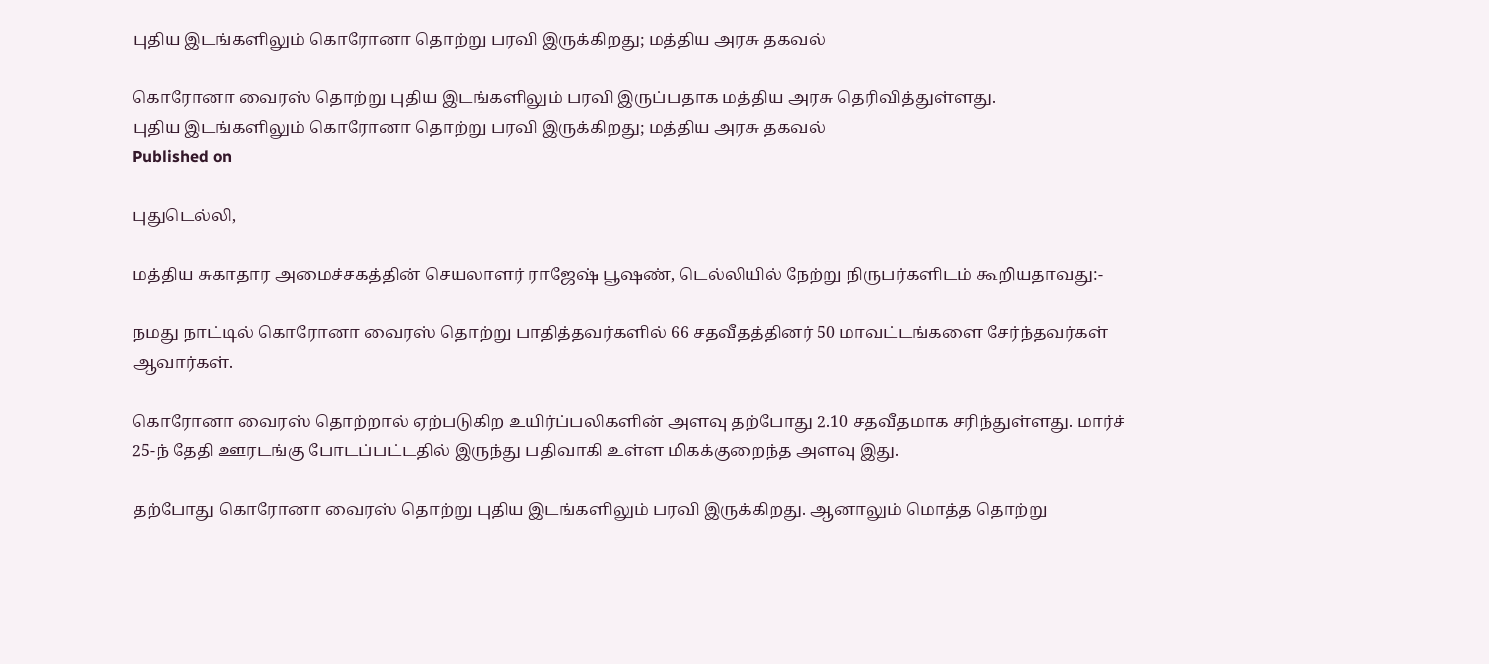புதிய இடங்களிலும் கொரோனா தொற்று பரவி இருக்கிறது; மத்திய அரசு தகவல்

கொரோனா வைரஸ் தொற்று புதிய இடங்களிலும் பரவி இருப்பதாக மத்திய அரசு தெரிவித்துள்ளது.
புதிய இடங்களிலும் கொரோனா தொற்று பரவி இருக்கிறது; மத்திய அரசு தகவல்
Published on

புதுடெல்லி,

மத்திய சுகாதார அமைச்சகத்தின் செயலாளர் ராஜேஷ் பூஷண், டெல்லியில் நேற்று நிருபர்களிடம் கூறியதாவது:-

நமது நாட்டில் கொரோனா வைரஸ் தொற்று பாதித்தவர்களில் 66 சதவீதத்தினர் 50 மாவட்டங்களை சேர்ந்தவர்கள் ஆவார்கள்.

கொரோனா வைரஸ் தொற்றால் ஏற்படுகிற உயிர்ப்பலிகளின் அளவு தற்போது 2.10 சதவீதமாக சரிந்துள்ளது. மார்ச் 25-ந் தேதி ஊரடங்கு போடப்பட்டதில் இருந்து பதிவாகி உள்ள மிகக்குறைந்த அளவு இது.

தற்போது கொரோனா வைரஸ் தொற்று புதிய இடங்களிலும் பரவி இருக்கிறது. ஆனாலும் மொத்த தொற்று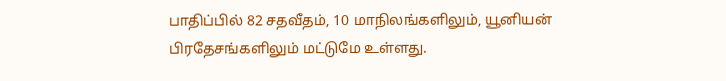பாதிப்பில் 82 சதவீதம், 10 மாநிலங்களிலும், யூனியன் பிரதேசங்களிலும் மட்டுமே உள்ளது.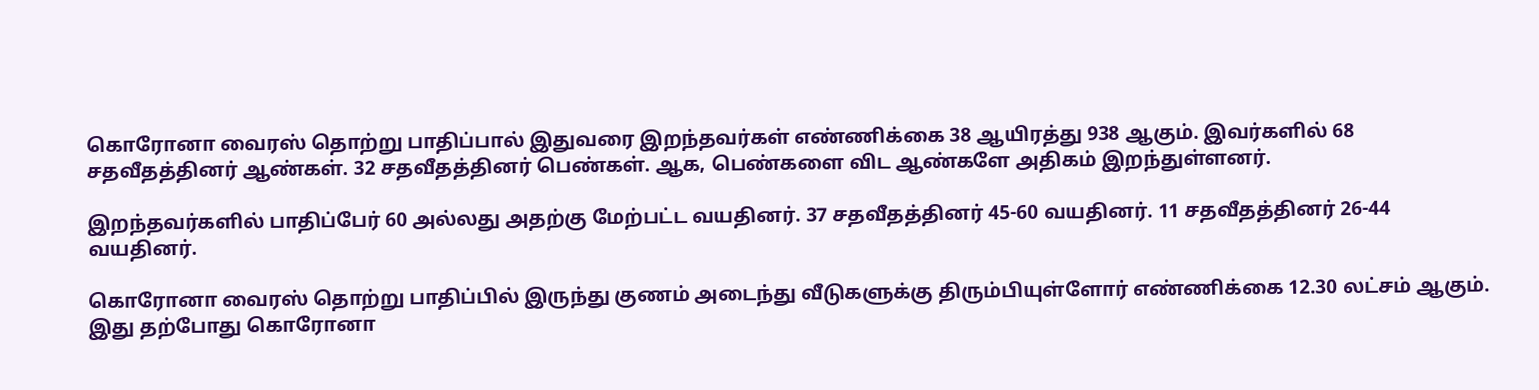கொரோனா வைரஸ் தொற்று பாதிப்பால் இதுவரை இறந்தவர்கள் எண்ணிக்கை 38 ஆயிரத்து 938 ஆகும். இவர்களில் 68 சதவீதத்தினர் ஆண்கள். 32 சதவீதத்தினர் பெண்கள். ஆக, பெண்களை விட ஆண்களே அதிகம் இறந்துள்ளனர்.

இறந்தவர்களில் பாதிப்பேர் 60 அல்லது அதற்கு மேற்பட்ட வயதினர். 37 சதவீதத்தினர் 45-60 வயதினர். 11 சதவீதத்தினர் 26-44 வயதினர்.

கொரோனா வைரஸ் தொற்று பாதிப்பில் இருந்து குணம் அடைந்து வீடுகளுக்கு திரும்பியுள்ளோர் எண்ணிக்கை 12.30 லட்சம் ஆகும். இது தற்போது கொரோனா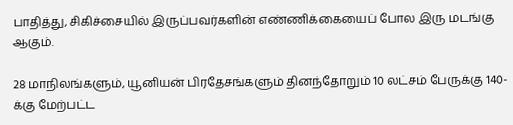பாதித்து, சிகிச்சையில் இருப்பவர்களின் எண்ணிக்கையைப் போல இரு மடங்கு ஆகும்.

28 மாநிலங்களும், யூனியன் பிரதேசங்களும் தினந்தோறும் 10 லட்சம் பேருக்கு 140-க்கு மேற்பட்ட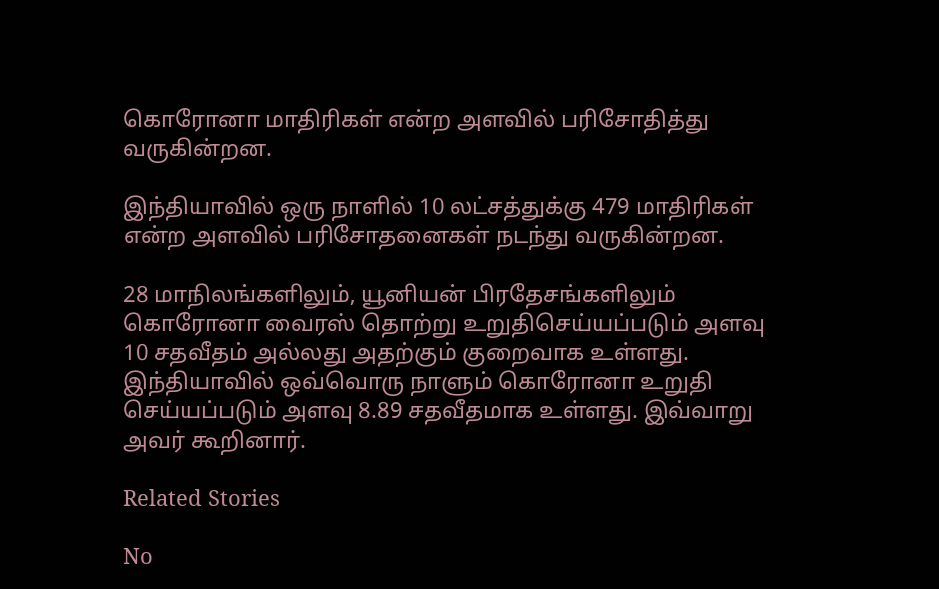கொரோனா மாதிரிகள் என்ற அளவில் பரிசோதித்து வருகின்றன.

இந்தியாவில் ஒரு நாளில் 10 லட்சத்துக்கு 479 மாதிரிகள் என்ற அளவில் பரிசோதனைகள் நடந்து வருகின்றன.

28 மாநிலங்களிலும், யூனியன் பிரதேசங்களிலும் கொரோனா வைரஸ் தொற்று உறுதிசெய்யப்படும் அளவு 10 சதவீதம் அல்லது அதற்கும் குறைவாக உள்ளது. இந்தியாவில் ஒவ்வொரு நாளும் கொரோனா உறுதி செய்யப்படும் அளவு 8.89 சதவீதமாக உள்ளது. இவ்வாறு அவர் கூறினார்.

Related Stories

No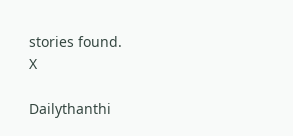stories found.
X

Dailythanthi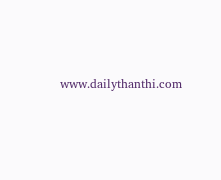www.dailythanthi.com